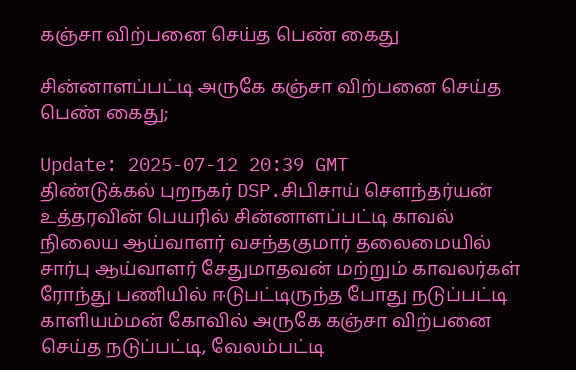கஞ்சா விற்பனை செய்த பெண் கைது

சின்னாளப்பட்டி அருகே கஞ்சா விற்பனை செய்த பெண் கைது;

Update: 2025-07-12 20:39 GMT
திண்டுக்கல் புறநகர் DSP.சிபிசாய் சௌந்தர்யன் உத்தரவின் பெயரில் சின்னாளப்பட்டி காவல் நிலைய ஆய்வாளர் வசந்தகுமார் தலைமையில் சார்பு ஆய்வாளர் சேதுமாதவன் மற்றும் காவலர்கள் ரோந்து பணியில் ஈடுபட்டிருந்த போது நடுப்பட்டி காளியம்மன் கோவில் அருகே கஞ்சா விற்பனை செய்த நடுப்பட்டி, வேலம்பட்டி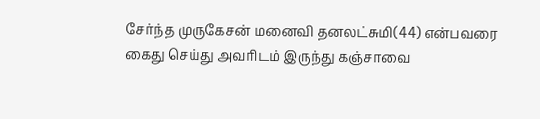சேர்ந்த முருகேசன் மனைவி தனலட்சுமி(44) என்பவரை கைது செய்து அவரிடம் இருந்து கஞ்சாவை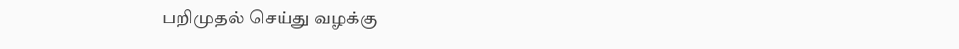பறிமுதல் செய்து வழக்கு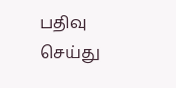பதிவு செய்து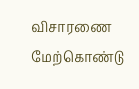விசாரணை மேற்கொண்டு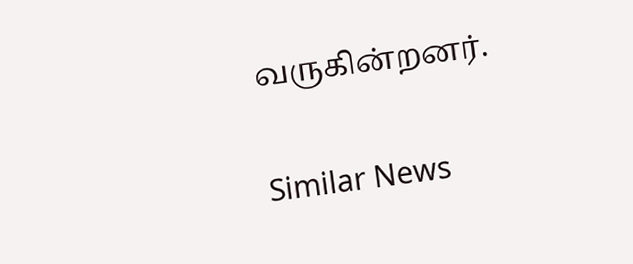வருகின்றனர்.

Similar News